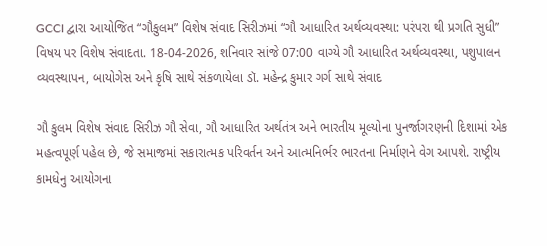GCCI દ્વારા આયોજિત “ગૌકુલમ” વિશેષ સંવાદ સિરીઝમાં “ગૌ આધારિત અર્થવ્યવસ્થા: પરંપરા થી પ્રગતિ સુધી” વિષય પર વિશેષ સંવાદતા. 18-04-2026, શનિવાર સાંજે 07:00 વાગ્યે ગૌ આધારિત અર્થવ્યવસ્થા, પશુપાલન વ્યવસ્થાપન, બાયોગેસ અને કૃષિ સાથે સંકળાયેલા ડૉ. મહેન્દ્ર કુમાર ગર્ગ સાથે સંવાદ

ગૌ કુલમ વિશેષ સંવાદ સિરીઝ ગૌ સેવા, ગૌ આધારિત અર્થતંત્ર અને ભારતીય મૂલ્યોના પુનર્જાગરણની દિશામાં એક મહત્વપૂર્ણ પહેલ છે, જે સમાજમાં સકારાત્મક પરિવર્તન અને આત્મનિર્ભર ભારતના નિર્માણને વેગ આપશે. રાષ્ટ્રીય કામધેનુ આયોગના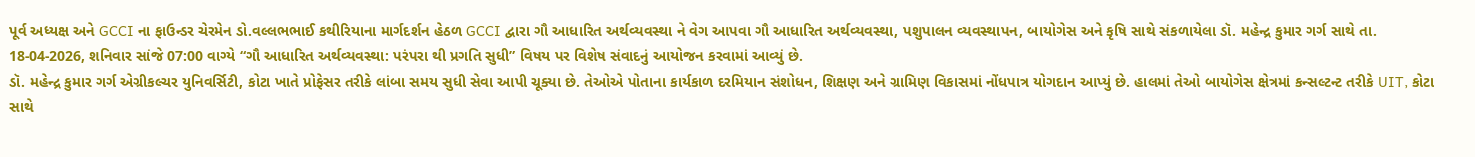પૂર્વ અધ્યક્ષ અને GCCI ના ફાઉન્ડર ચેરમેન ડો.વલ્લભભાઈ કથીરિયાના માર્ગદર્શન હેઠળ GCCI દ્વારા ગૌ આધારિત અર્થવ્યવસ્થા ને વેગ આપવા ગૌ આધારિત અર્થવ્યવસ્થા, પશુપાલન વ્યવસ્થાપન, બાયોગેસ અને કૃષિ સાથે સંકળાયેલા ડૉ. મહેન્દ્ર કુમાર ગર્ગ સાથે તા. 18-04-2026, શનિવાર સાંજે 07:00 વાગ્યે “ગૌ આધારિત અર્થવ્યવસ્થા: પરંપરા થી પ્રગતિ સુધી” વિષય પર વિશેષ સંવાદનું આયોજન કરવામાં આવ્યું છે.
ડૉ. મહેન્દ્ર કુમાર ગર્ગ એગ્રીકલ્ચર યુનિવર્સિટી, કોટા ખાતે પ્રોફેસર તરીકે લાંબા સમય સુધી સેવા આપી ચૂક્યા છે. તેઓએ પોતાના કાર્યકાળ દરમિયાન સંશોધન, શિક્ષણ અને ગ્રામિણ વિકાસમાં નોંધપાત્ર યોગદાન આપ્યું છે. હાલમાં તેઓ બાયોગેસ ક્ષેત્રમાં કન્સલ્ટન્ટ તરીકે UIT, કોટા સાથે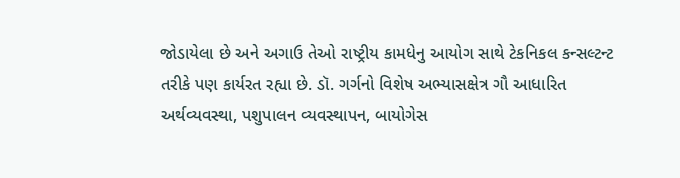જોડાયેલા છે અને અગાઉ તેઓ રાષ્ટ્રીય કામધેનુ આયોગ સાથે ટેકનિકલ કન્સલ્ટન્ટ તરીકે પણ કાર્યરત રહ્યા છે. ડૉ. ગર્ગનો વિશેષ અભ્યાસક્ષેત્ર ગૌ આધારિત અર્થવ્યવસ્થા, પશુપાલન વ્યવસ્થાપન, બાયોગેસ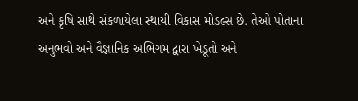અને કૃષિ સાથે સંકળાયેલા સ્થાયી વિકાસ મોડલ્સ છે. તેઓ પોતાના અનુભવો અને વૈજ્ઞાનિક અભિગમ દ્વારા ખેડૂતો અને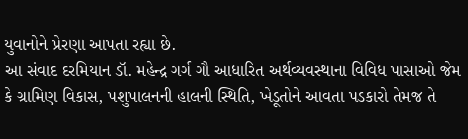યુવાનોને પ્રેરણા આપતા રહ્યા છે.
આ સંવાદ દરમિયાન ડૉ. મહેન્દ્ર ગર્ગ ગૌ આધારિત અર્થવ્યવસ્થાના વિવિધ પાસાઓ જેમ કે ગ્રામિણ વિકાસ, પશુપાલનની હાલની સ્થિતિ, ખેડૂતોને આવતા પડકારો તેમજ તે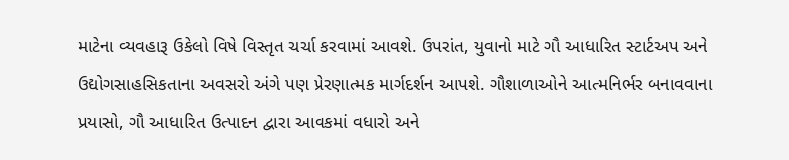માટેના વ્યવહારૂ ઉકેલો વિષે વિસ્તૃત ચર્ચા કરવામાં આવશે. ઉપરાંત, યુવાનો માટે ગૌ આધારિત સ્ટાર્ટઅપ અને ઉદ્યોગસાહસિકતાના અવસરો અંગે પણ પ્રેરણાત્મક માર્ગદર્શન આપશે. ગૌશાળાઓને આત્મનિર્ભર બનાવવાના પ્રયાસો, ગૌ આધારિત ઉત્પાદન દ્વારા આવકમાં વધારો અને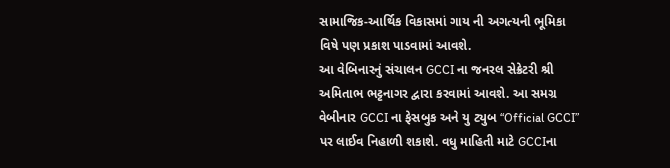સામાજિક-આર્થિક વિકાસમાં ગાય ની અગત્યની ભૂમિકા વિષે પણ પ્રકાશ પાડવામાં આવશે.
આ વેબિનારનું સંચાલન GCCI ના જનરલ સેક્રેટરી શ્રી અમિતાભ ભટ્ટનાગર દ્વારા કરવામાં આવશે. આ સમગ્ર વેબીનાર GCCI ના ફેસબુક અને યુ ટ્યુબ “Official GCCI” પર લાઈવ નિહાળી શકાશે. વધુ માહિતી માટે GCCIના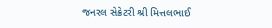જનરલ સેક્રેટરી શ્રી મિત્તલભાઈ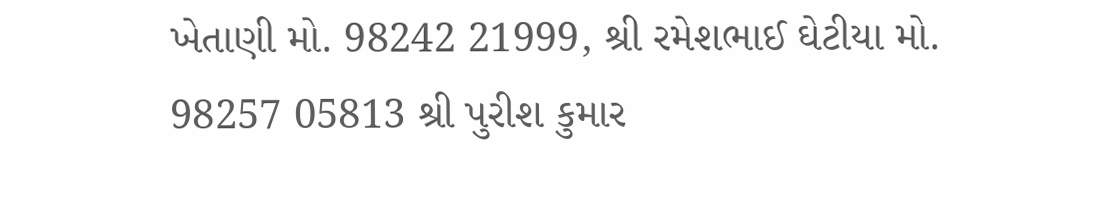ખેતાણી મો. 98242 21999, શ્રી રમેશભાઈ ઘેટીયા મો. 98257 05813 શ્રી પુરીશ કુમાર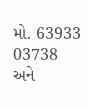મો. 63933 03738 અને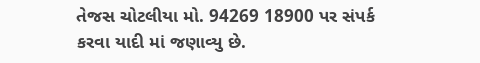તેજસ ચોટલીયા મો. 94269 18900 પર સંપર્ક કરવા યાદી માં જણાવ્યુ છે.